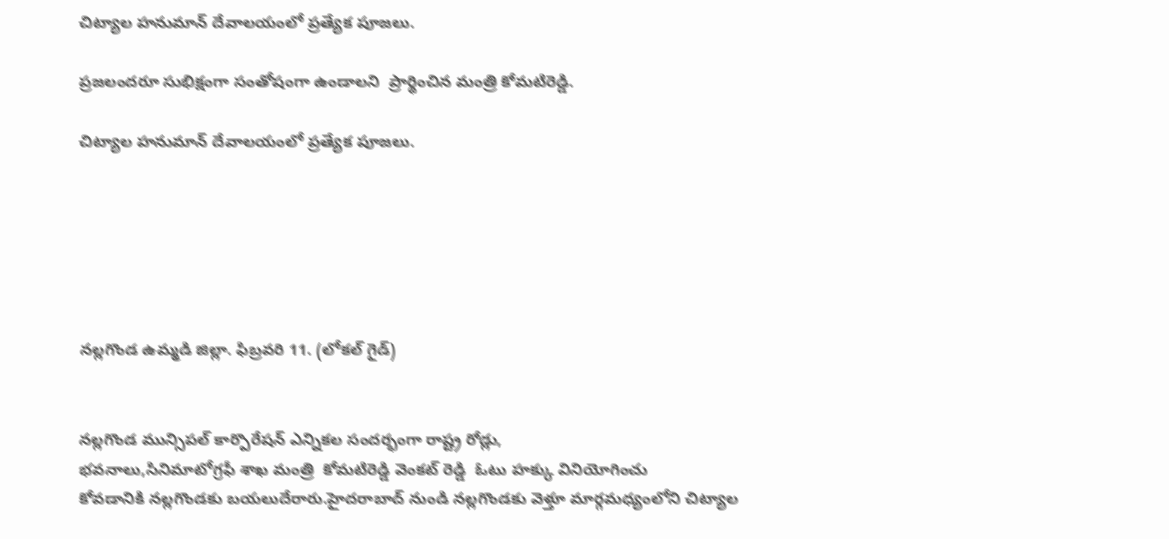చిట్యాల హనుమాన్ దేవాలయంలో ప్రత్యేక పూజలు.

ప్రజలందరూ సుభిక్షంగా సంతోషంగా ఉండాలని  ప్రార్థించిన మంత్రి కోమటిరెడ్డి.

చిట్యాల హనుమాన్ దేవాలయంలో ప్రత్యేక పూజలు.






నల్లగొండ ఉమ్మడి జిల్లా. ఫిబ్రవరి 11. (లోకల్ గైడ్)


నల్లగొండ మున్సిపల్ కార్పొరేషన్ ఎన్నికల సందర్భంగా రాష్ట్ర రోడ్లు,
భవనాలు,సినిమాటోగ్రఫీ శాఖ మంత్రి  కోమటిరెడ్డి వెంకట్ రెడ్డి  ఓటు హక్కు వినియోగించు
కోవడానికి నల్లగొండకు బయలుదేరారు.హైదరాబాద్ నుండి నల్లగొండకు వెళ్తూ మార్గమధ్యంలోని చిట్యాల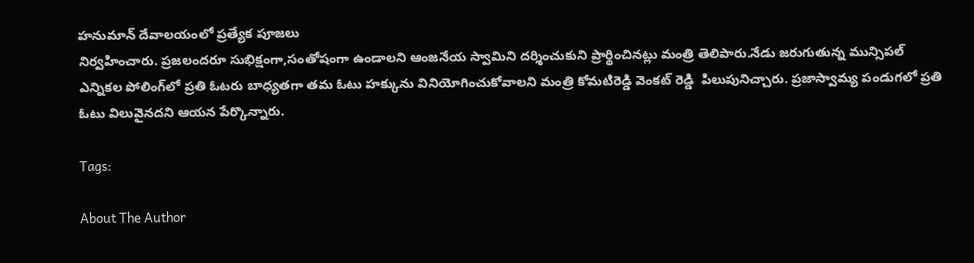హనుమాన్ దేవాలయంలో ప్రత్యేక పూజలు
నిర్వహించారు. ప్రజలందరూ సుభిక్షంగా,సంతోషంగా ఉండాలని ఆంజనేయ స్వామిని దర్శించుకుని ప్రార్థించినట్లు మంత్రి తెలిపారు.నేడు జరుగుతున్న మున్సిపల్ ఎన్నికల పోలింగ్‌లో ప్రతి ఓటరు బాధ్యతగా తమ ఓటు హక్కును వినియోగించుకోవాలని మంత్రి కోమటిరెడ్డి వెంకట్ రెడ్డి  పిలుపునిచ్చారు. ప్రజాస్వామ్య పండుగలో ప్రతి ఓటు విలువైనదని ఆయన పేర్కొన్నారు.

Tags:

About The Author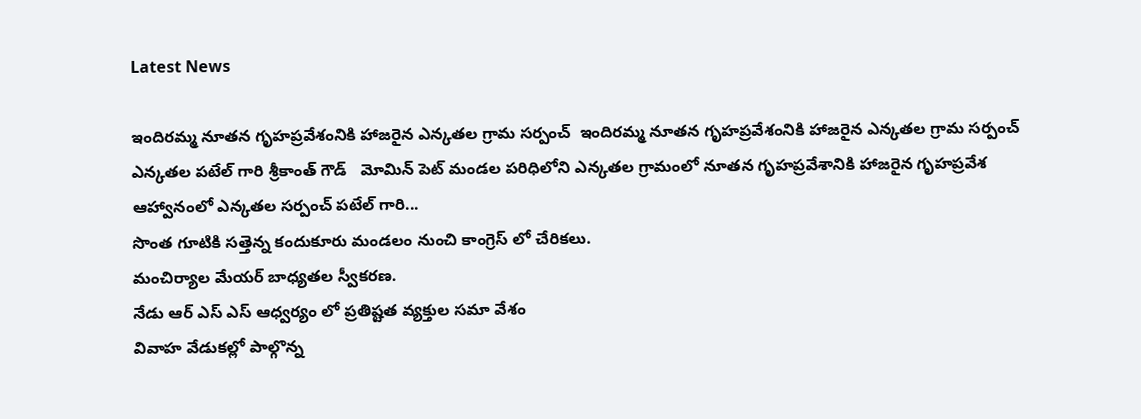Latest News

ఇందిరమ్మ నూతన గృహప్రవేశంనికి హాజరైన ఎన్కతల గ్రామ సర్పంచ్  ఇందిరమ్మ నూతన గృహప్రవేశంనికి హాజరైన ఎన్కతల గ్రామ సర్పంచ్
ఎన్కతల పటేల్ గారి శ్రీకాంత్ గౌడ్   మోమిన్ పెట్ మండల పరిధిలోని ఎన్కతల గ్రామంలో నూతన గృహప్రవేశానికి హాజరైన గృహప్రవేశ ఆహ్వానంలో ఎన్కతల సర్పంచ్ పటేల్ గారి...
సొంత గూటికి సత్తెన్న కందుకూరు మండలం నుంచి కాంగ్రెస్ లో చేరికలు.
మంచిర్యాల మేయర్ బాధ్యతల స్వీకరణ.
నేడు ఆర్ ఎస్ ఎస్ ఆధ్వర్యం లో ప్రతిష్టత వ్యక్తుల సమా వేశం
వివాహ వేడుకల్లో పాల్గొన్న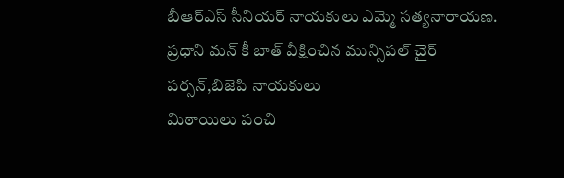బీఆర్ఎస్ సీనియర్ నాయకులు ఎమ్మె సత్యనారాయణ.
ప్రధాని మన్ కీ బాత్ వీక్షించిన మున్సిపల్ చైర్ పర్సన్,బిజెపి నాయకులు
మిఠాయిలు పంచి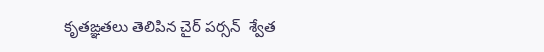కృతఙ్ఞతలు తెలిపిన చైర్ పర్సన్  శ్వేత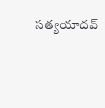సత్యయాదవ్